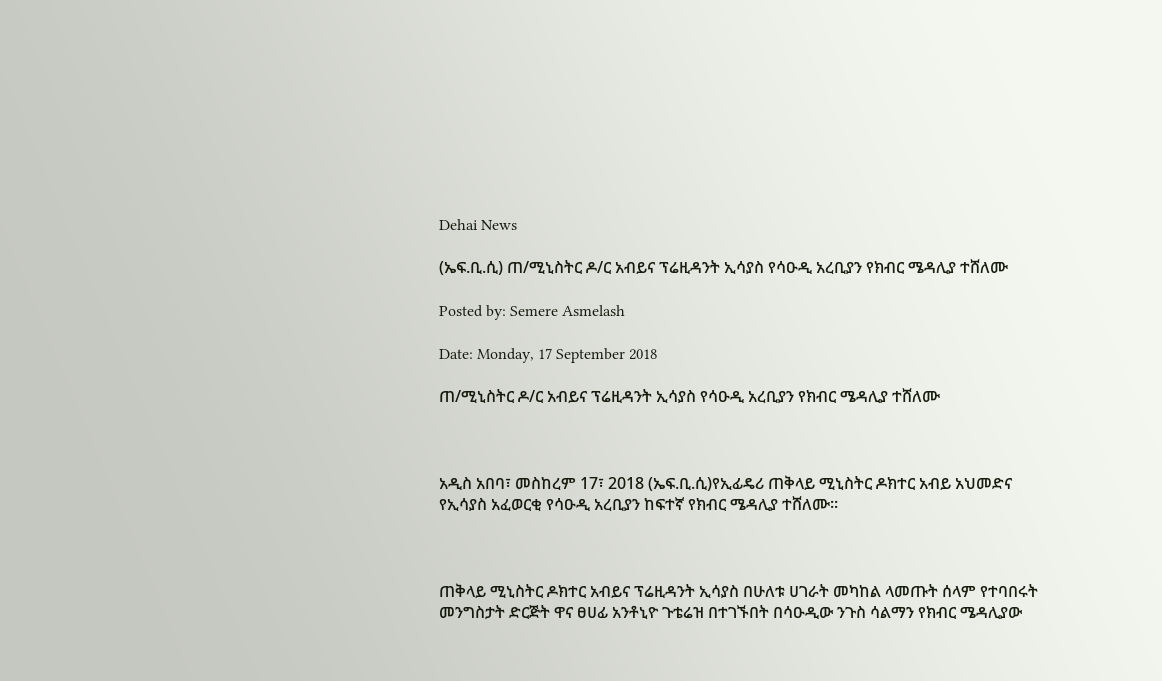Dehai News

(ኤፍ.ቢ.ሲ) ጠ/ሚኒስትር ዶ/ር አብይና ፕሬዚዳንት ኢሳያስ የሳዑዲ አረቢያን የክብር ሜዳሊያ ተሸለሙ

Posted by: Semere Asmelash

Date: Monday, 17 September 2018

ጠ/ሚኒስትር ዶ/ር አብይና ፕሬዚዳንት ኢሳያስ የሳዑዲ አረቢያን የክብር ሜዳሊያ ተሸለሙ



አዲስ አበባ፣ መስከረም 17፣ 2018 (ኤፍ.ቢ.ሲ)የኢፊዴሪ ጠቅላይ ሚኒስትር ዶክተር አብይ አህመድና የኢሳያስ አፈወርቂ የሳዑዲ አረቢያን ከፍተኛ የክብር ሜዳሊያ ተሸለሙ።



ጠቅላይ ሚኒስትር ዶክተር አብይና ፕሬዚዳንት ኢሳያስ በሁለቱ ሀገራት መካከል ላመጡት ሰላም የተባበሩት መንግስታት ድርጅት ዋና ፀሀፊ አንቶኒዮ ጉቴሬዝ በተገኙበት በሳዑዲው ንጉስ ሳልማን የክብር ሜዳሊያው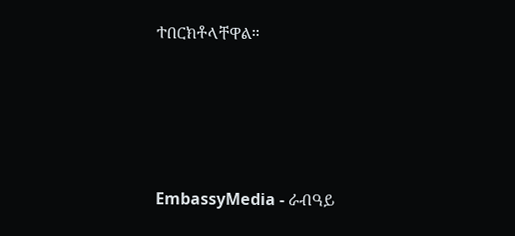ተበርክቶላቸዋል።






EmbassyMedia - ራብዓይ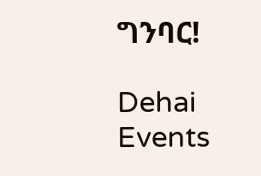ግንባር!

Dehai Events